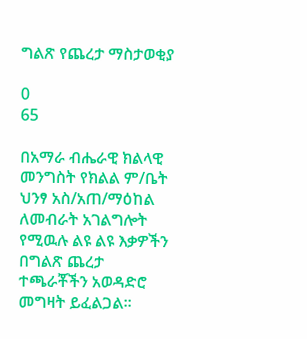ግልጽ የጨረታ ማስታወቂያ

0
65

በአማራ ብሔራዊ ክልላዊ መንግስት የክልል ም/ቤት ህንፃ አስ/አጠ/ማዕከል ለመብራት አገልግሎት የሚዉሉ ልዩ ልዩ እቃዎችን በግልጽ ጨረታ ተጫራቾችን አወዳድሮ መግዛት ይፈልጋል፡፡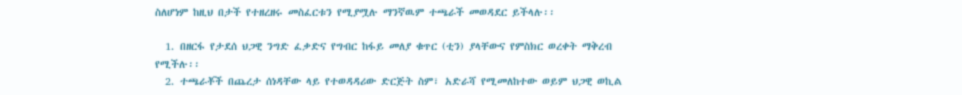ስለሆነም ከዚህ በታች የተዘረዘሩ መስፈርቱን የሚያሟሉ ማንኛዉም ተጫራች መወዳደር ይችላሉ፡፡

  1. በዘርፋ የታደሰ ህጋዊ ንግድ ፈቃድና የግብር ከፋይ መለያ ቁጥር (ቲን) ያላቸውና የምስክር ወረቀት ማቅረብ የሚችሉ፡፡
  2. ተጫራቾች በጨረታ ሰነዳቸው ላይ የተወዳዳሪው ድርጅት ስም፣ አድራሻ የሚመለከተው ወይም ህጋዊ ወኪል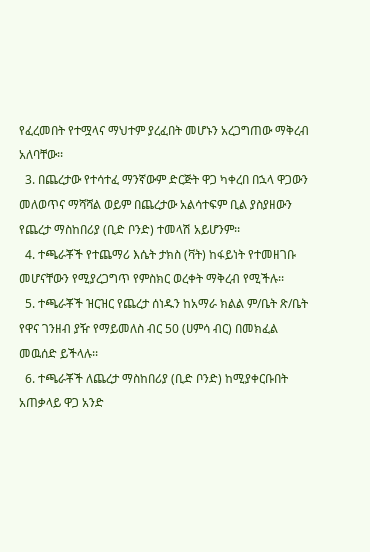የፈረመበት የተሟላና ማህተም ያረፈበት መሆኑን አረጋግጠው ማቅረብ አለባቸው፡፡
  3. በጨረታው የተሳተፈ ማንኛውም ድርጅት ዋጋ ካቀረበ በኋላ ዋጋውን መለወጥና ማሻሻል ወይም በጨረታው አልሳተፍም ቢል ያስያዘውን የጨረታ ማስከበሪያ (ቢድ ቦንድ) ተመላሽ አይሆንም፡፡
  4. ተጫራቾች የተጨማሪ እሴት ታክስ (ቫት) ከፋይነት የተመዘገቡ መሆናቸውን የሚያረጋግጥ የምስክር ወረቀት ማቅረብ የሚችሉ፡፡
  5. ተጫራቾች ዝርዝር የጨረታ ሰነዱን ከአማራ ክልል ም/ቤት ጽ/ቤት የዋና ገንዘብ ያዥ የማይመለስ ብር 50 (ሀምሳ ብር) በመክፈል መዉሰድ ይችላሉ፡፡
  6. ተጫራቾች ለጨረታ ማስከበሪያ (ቢድ ቦንድ) ከሚያቀርቡበት አጠቃላይ ዋጋ አንድ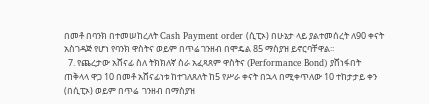በመቶ በባንክ በተመሠከረለት Cash Payment order (ሲፒኦ) በሁኔታ ላይ ያልተመሰረት ለ90 ቀናት አስገዳጅ የሆነ የባንክ ዋስትና ወይም በጥሬ ገንዘብ በሞዴል 85 ማስያዝ ይኖርባቸዋል፡፡
  7. የጨረታው አሸናፊ ስለ ትክክለኛ ስራ አፈጻጸም ዋስትና (Performance Bond) ያሸነፋበት ጠቅላላ ዋጋ 10 በመቶ አሸናፊነቱ ከተገለጸለት ከ5 የሥራ ቀናት በኋላ በሚቀጥለው 10 ተከታታይ ቀን  (በሲፒኦ) ወይም በጥሬ  ገንዘብ በማስያዝ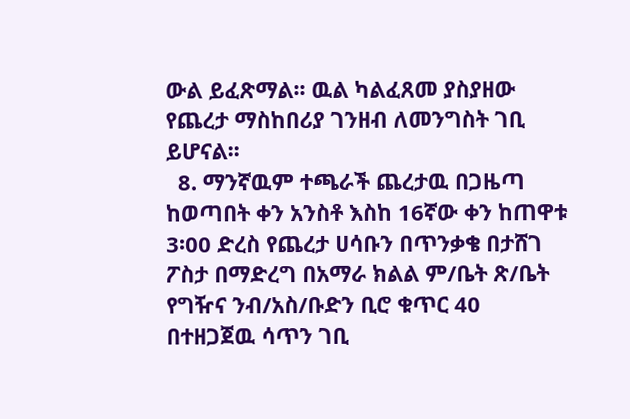ውል ይፈጽማል፡፡ ዉል ካልፈጸመ ያስያዘው የጨረታ ማስከበሪያ ገንዘብ ለመንግስት ገቢ ይሆናል፡፡
  8. ማንኛዉም ተጫራች ጨረታዉ በጋዜጣ ከወጣበት ቀን አንስቶ እስከ 16ኛው ቀን ከጠዋቱ 3፡00 ድረስ የጨረታ ሀሳቡን በጥንቃቄ በታሸገ ፖስታ በማድረግ በአማራ ክልል ም/ቤት ጽ/ቤት የግዥና ንብ/አስ/ቡድን ቢሮ ቁጥር 40 በተዘጋጀዉ ሳጥን ገቢ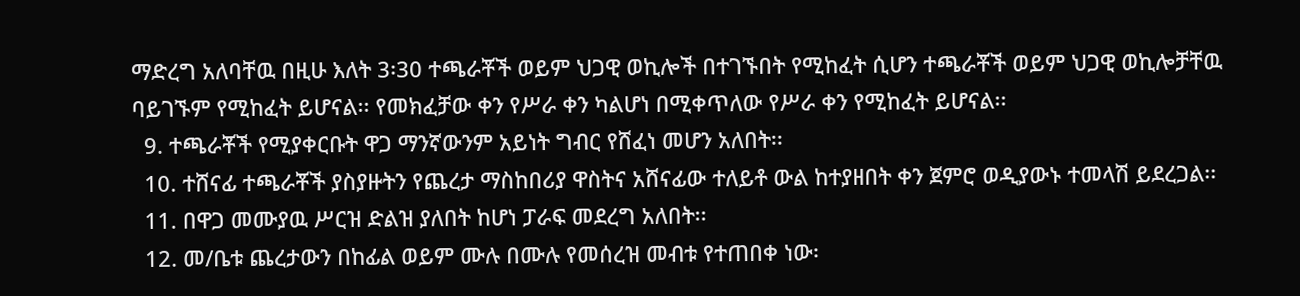ማድረግ አለባቸዉ በዚሁ እለት 3፡30 ተጫራቾች ወይም ህጋዊ ወኪሎች በተገኙበት የሚከፈት ሲሆን ተጫራቾች ወይም ህጋዊ ወኪሎቻቸዉ ባይገኙም የሚከፈት ይሆናል፡፡ የመክፈቻው ቀን የሥራ ቀን ካልሆነ በሚቀጥለው የሥራ ቀን የሚከፈት ይሆናል፡፡
  9. ተጫራቾች የሚያቀርቡት ዋጋ ማንኛውንም አይነት ግብር የሸፈነ መሆን አለበት፡፡
  10. ተሸናፊ ተጫራቾች ያስያዙትን የጨረታ ማስከበሪያ ዋስትና አሸናፊው ተለይቶ ውል ከተያዘበት ቀን ጀምሮ ወዲያውኑ ተመላሽ ይደረጋል፡፡
  11. በዋጋ መሙያዉ ሥርዝ ድልዝ ያለበት ከሆነ ፓራፍ መደረግ አለበት፡፡
  12. መ/ቤቱ ጨረታውን በከፊል ወይም ሙሉ በሙሉ የመሰረዝ መብቱ የተጠበቀ ነው፡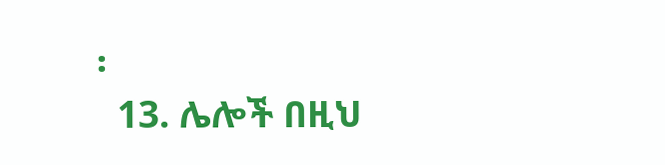፡
  13. ሌሎች በዚህ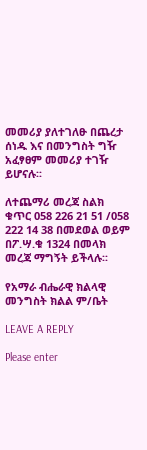መመሪያ ያለተገለፁ በጨረታ ሰነዱ እና በመንግስት ግዥ አፈፃፀም መመሪያ ተገዥ ይሆናሉ፡፡

ለተጨማሪ መረጃ ስልክ ቁጥር 058 226 21 51 /058 222 14 38 በመደወል ወይም በፖ.ሣ.ቁ 1324 በመላክ መረጃ ማግኝት ይችላሉ፡፡

የአማራ ብሔራዊ ክልላዊ መንግስት ክልል ም/ቤት

LEAVE A REPLY

Please enter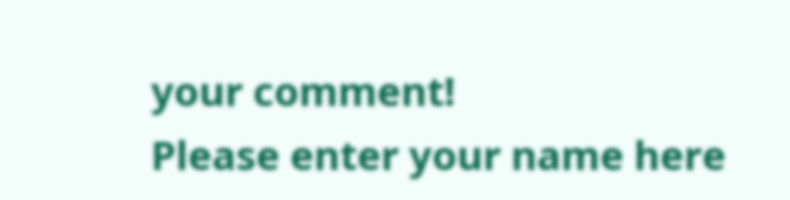your comment!
Please enter your name here